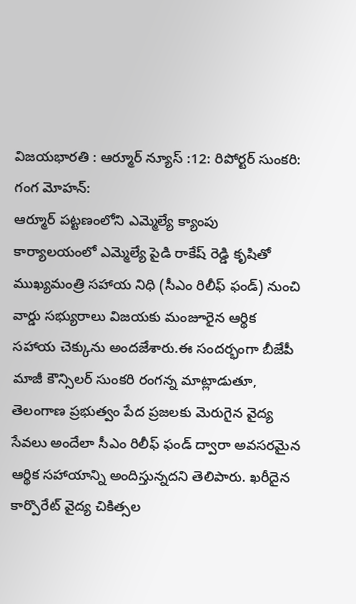విజయభారతి : ఆర్మూర్ న్యూస్ :12: రిపోర్టర్ సుంకరి: గంగ మోహన్:
ఆర్మూర్ పట్టణంలోని ఎమ్మెల్యే క్యాంపు కార్యాలయంలో ఎమ్మెల్యే పైడి రాకేష్ రెడ్డి కృషితో ముఖ్యమంత్రి సహాయ నిధి (సీఎం రిలీఫ్ ఫండ్) నుంచి వార్డు సభ్యురాలు విజయకు మంజూరైన ఆర్థిక సహాయ చెక్కును అందజేశారు.ఈ సందర్భంగా బీజేపీ మాజీ కౌన్సిలర్ సుంకరి రంగన్న మాట్లాడుతూ, తెలంగాణ ప్రభుత్వం పేద ప్రజలకు మెరుగైన వైద్య సేవలు అందేలా సీఎం రిలీఫ్ ఫండ్ ద్వారా అవసరమైన ఆర్థిక సహాయాన్ని అందిస్తున్నదని తెలిపారు. ఖరీదైన కార్పొరేట్ వైద్య చికిత్సల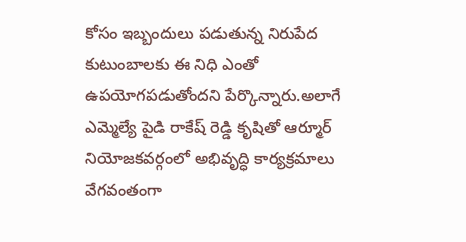కోసం ఇబ్బందులు పడుతున్న నిరుపేద కుటుంబాలకు ఈ నిధి ఎంతో ఉపయోగపడుతోందని పేర్కొన్నారు.అలాగే ఎమ్మెల్యే పైడి రాకేష్ రెడ్డి కృషితో ఆర్మూర్ నియోజకవర్గంలో అభివృద్ధి కార్యక్రమాలు వేగవంతంగా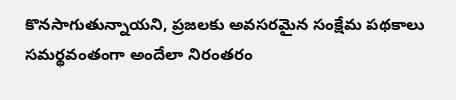కొనసాగుతున్నాయని, ప్రజలకు అవసరమైన సంక్షేమ పథకాలు సమర్థవంతంగా అందేలా నిరంతరం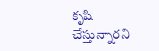కృషి చేస్తున్నారని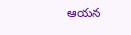ఆయన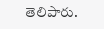తెలిపారు.